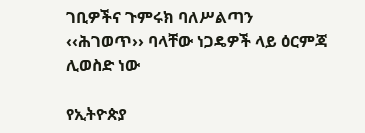ገቢዎችና ጉምሩክ ባለሥልጣን ‹‹ሕገወጥ›› ባላቸው ነጋዴዎች ላይ ዕርምጃ ሊወስድ ነው

የኢትዮጵያ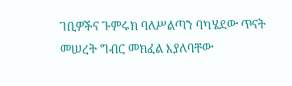ገቢዎችና ጉምሩክ ባለሥልጣን ባካሄደው ጥናት መሠረት ግብር መክፈል እያለባቸው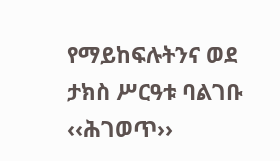የማይከፍሉትንና ወደ ታክስ ሥርዓቱ ባልገቡ ‹‹ሕገወጥ››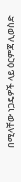በሚላቸው ነጋዴዎች ላይ ዕርምጃ ሊወስድ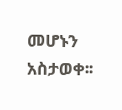መሆኑን አስታወቀ፡፡